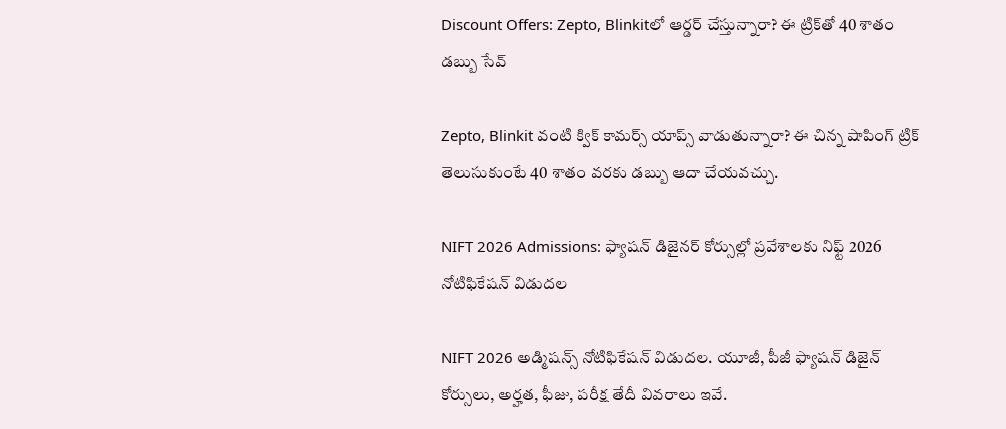Discount Offers: Zepto, Blinkitలో ఆర్డర్ చేస్తున్నారా? ఈ ట్రిక్‌తో 40 శాతం డబ్బు సేవ్

Zepto, Blinkit వంటి క్విక్ కామర్స్ యాప్స్ వాడుతున్నారా? ఈ చిన్న షాపింగ్ ట్రిక్ తెలుసుకుంటే 40 శాతం వరకు డబ్బు ఆదా చేయవచ్చు.

NIFT 2026 Admissions: ఫ్యాషన్ డిజైనర్ కోర్సుల్లో ప్రవేశాలకు నిఫ్ట్‌ 2026 నోటిఫికేషన్‌ విడుదల

NIFT 2026 అడ్మిషన్స్ నోటిఫికేషన్ విడుదల. యూజీ, పీజీ ఫ్యాషన్ డిజైన్ కోర్సులు, అర్హత, ఫీజు, పరీక్ష తేదీ వివరాలు ఇవే.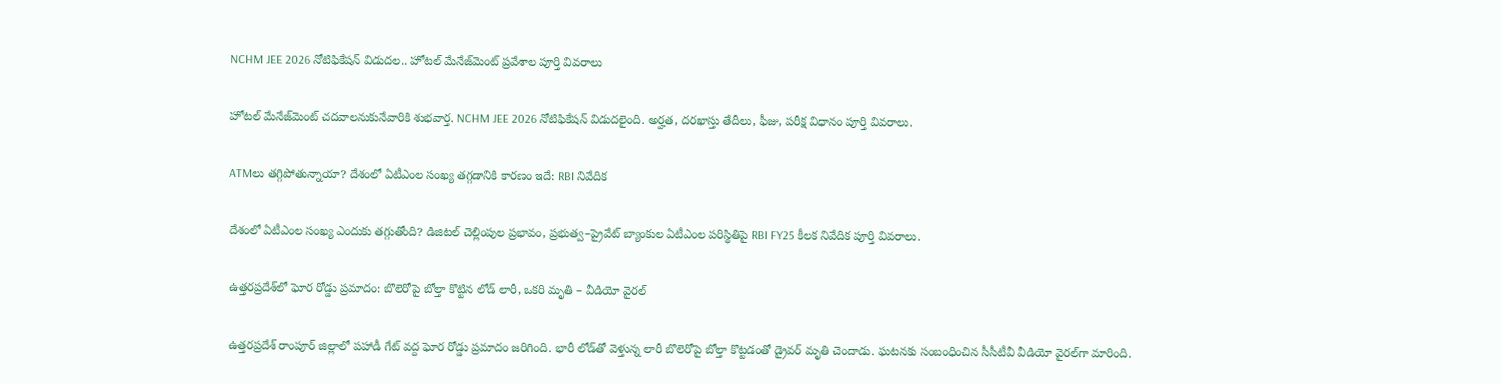NCHM JEE 2026 నోటిఫికేషన్ విడుదల.. హోటల్ మేనేజ్‌మెంట్ ప్రవేశాల పూర్తి వివరాలు

హోటల్ మేనేజ్‌మెంట్ చదవాలనుకునేవారికి శుభవార్త. NCHM JEE 2026 నోటిఫికేషన్ విడుదలైంది. అర్హత, దరఖాస్తు తేదీలు, ఫీజు, పరీక్ష విధానం పూర్తి వివరాలు.

ATMలు తగ్గిపోతున్నాయా? దేశంలో ఏటీఎంల సంఖ్య తగ్గడానికి కారణం ఇదే: RBI నివేదిక

దేశంలో ఏటీఎంల సంఖ్య ఎందుకు తగ్గుతోంది? డిజిటల్ చెల్లింపుల ప్రభావం, ప్రభుత్వ–ప్రైవేట్ బ్యాంకుల ఏటీఎంల పరిస్థితిపై RBI FY25 కీలక నివేదిక పూర్తి వివరాలు.

ఉత్తరప్రదేశ్‌లో ఘోర రోడ్డు ప్రమాదం: బొలెరోపై బోల్తా కొట్టిన లోడ్ లారీ, ఒకరి మృతి – వీడియో వైరల్

ఉత్తరప్రదేశ్ రాంపూర్ జిల్లాలో పహాడీ గేట్ వద్ద ఘోర రోడ్డు ప్రమాదం జరిగింది. భారీ లోడ్‌తో వెళ్తున్న లారీ బొలెరోపై బోల్తా కొట్టడంతో డ్రైవర్ మృతి చెందాడు. ఘటనకు సంబంధించిన సీసీటీవీ వీడియో వైరల్‌గా మారింది.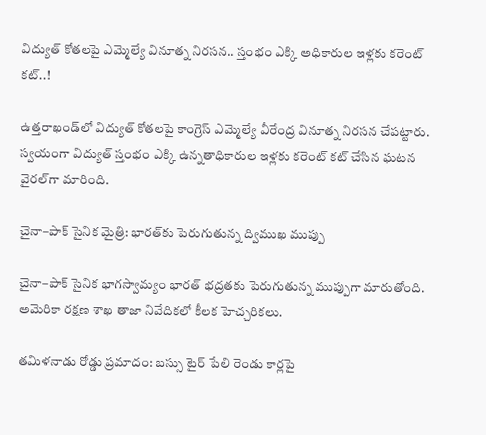విద్యుత్ కోతలపై ఎమ్మెల్యే వినూత్న నిరసన.. స్తంభం ఎక్కి అధికారుల ఇళ్లకు కరెంట్ కట్..!

ఉత్తరాఖండ్‌లో విద్యుత్ కోతలపై కాంగ్రెస్ ఎమ్మెల్యే వీరేంద్ర వినూత్న నిరసన చేపట్టారు. స్వయంగా విద్యుత్ స్తంభం ఎక్కి ఉన్నతాధికారుల ఇళ్లకు కరెంట్ కట్ చేసిన ఘటన వైరల్‌గా మారింది.

చైనా–పాక్ సైనిక మైత్రి: భారత్‌కు పెరుగుతున్న ద్విముఖ ముప్పు

చైనా–పాక్ సైనిక భాగస్వామ్యం భారత్ భద్రతకు పెరుగుతున్న ముప్పుగా మారుతోంది. అమెరికా రక్షణ శాఖ తాజా నివేదికలో కీలక హెచ్చరికలు.

తమిళనాడు రోడ్డు ప్రమాదం: బస్సు టైర్ పేలి రెండు కార్లపై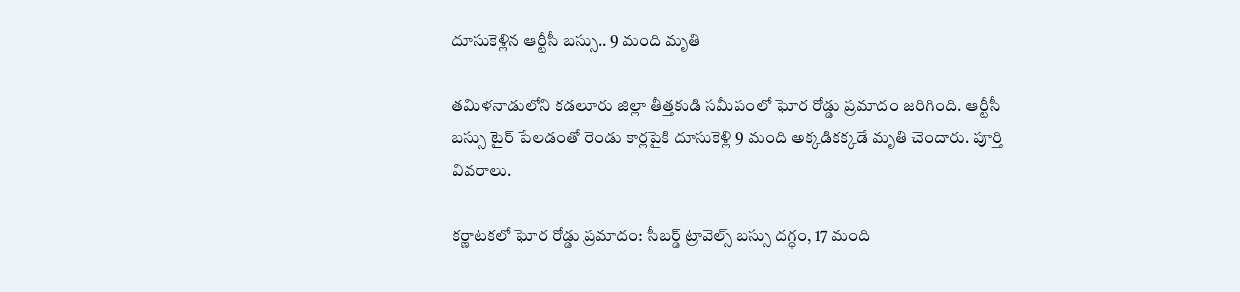దూసుకెళ్లిన ఆర్టీసీ బస్సు.. 9 మంది మృతి

తమిళనాడులోని కడలూరు జిల్లా తీత్తకుడి సమీపంలో ఘోర రోడ్డు ప్రమాదం జరిగింది. ఆర్టీసీ బస్సు టైర్ పేలడంతో రెండు కార్లపైకి దూసుకెళ్లి 9 మంది అక్కడికక్కడే మృతి చెందారు. పూర్తి వివరాలు.

కర్ణాటకలో ఘోర రోడ్డు ప్రమాదం: సీబర్డ్ ట్రావెల్స్ బస్సు దగ్ధం, 17 మంది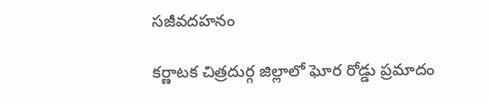సజీవదహనం

కర్ణాటక చిత్రదుర్గ జిల్లాలో ఘోర రోడ్డు ప్రమాదం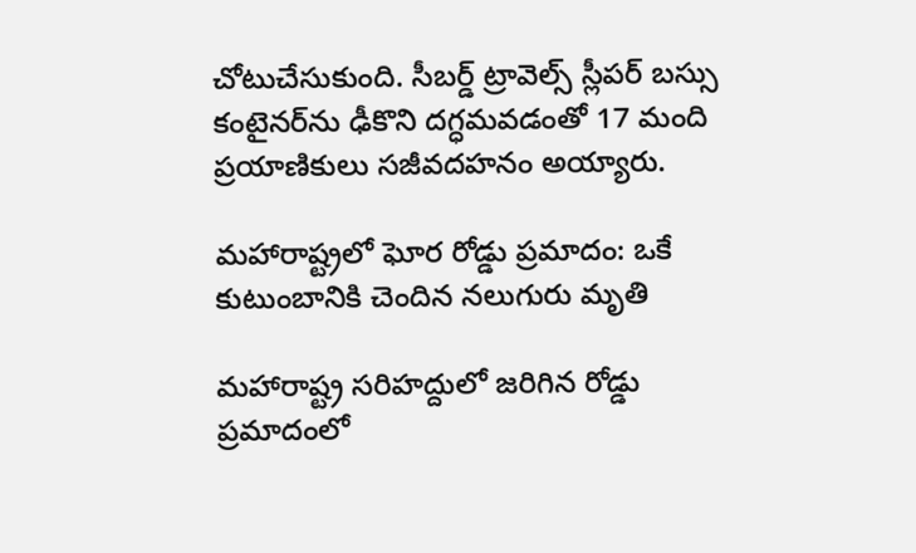చోటుచేసుకుంది. సీబర్డ్ ట్రావెల్స్ స్లీపర్ బస్సు కంటైనర్‌ను ఢీకొని దగ్ధమవడంతో 17 మంది ప్రయాణికులు సజీవదహనం అయ్యారు.

మహారాష్ట్రలో ఘోర రోడ్డు ప్రమాదం: ఒకే కుటుంబానికి చెందిన నలుగురు మృతి

మహారాష్ట్ర సరిహద్దులో జరిగిన రోడ్డు ప్రమాదంలో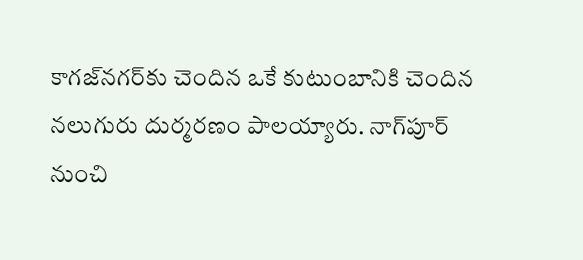కాగజ్‌నగర్‌కు చెందిన ఒకే కుటుంబానికి చెందిన నలుగురు దుర్మరణం పాలయ్యారు. నాగ్‌పూర్ నుంచి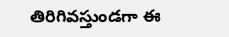తిరిగివస్తుండగా ఈ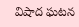విషాద ఘటన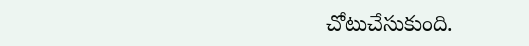చోటుచేసుకుంది.